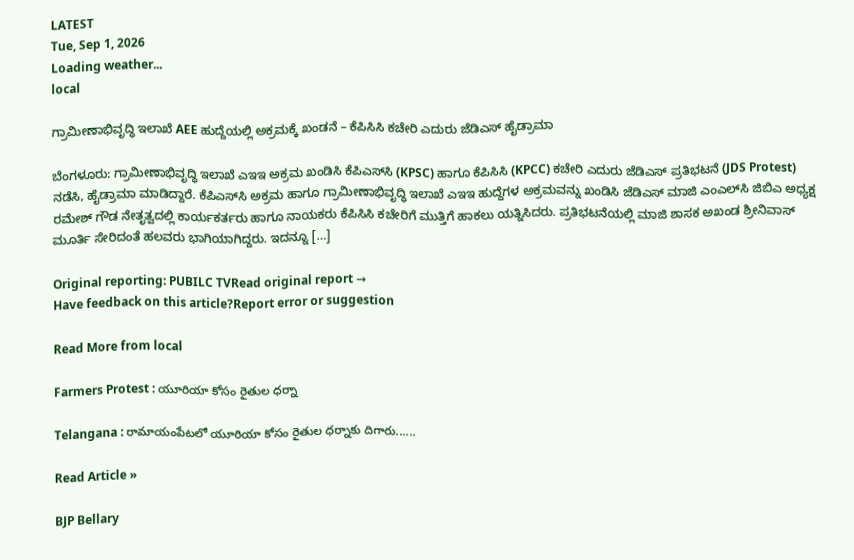LATEST
Tue, Sep 1, 2026
Loading weather...
local

ಗ್ರಾಮೀಣಾಭಿವೃದ್ಧಿ ಇಲಾಖೆ AEE ಹುದ್ದೆಯಲ್ಲಿ ಅಕ್ರಮಕ್ಕೆ ಖಂಡನೆ – ಕೆಪಿಸಿಸಿ ಕಚೇರಿ ಎದುರು ಜೆಡಿಎಸ್ ಹೈಡ್ರಾಮಾ

ಬೆಂಗಳೂರು: ಗ್ರಾಮೀಣಾಭಿವೃದ್ಧಿ ಇಲಾಖೆ ಎಇಇ ಅಕ್ರಮ ಖಂಡಿಸಿ ಕೆಪಿಎಸ್‌ಸಿ (KPSC) ಹಾಗೂ ಕೆಪಿಸಿಸಿ (KPCC) ಕಚೇರಿ ಎದುರು ಜೆಡಿಎಸ್ ಪ್ರತಿಭಟನೆ (JDS Protest) ನಡೆಸಿ, ಹೈಡ್ರಾಮಾ ಮಾಡಿದ್ದಾರೆ. ಕೆಪಿಎಸ್‌ಸಿ ಅಕ್ರಮ ಹಾಗೂ ಗ್ರಾಮೀಣಾಭಿವೃದ್ಧಿ ಇಲಾಖೆ ಎಇಇ ಹುದ್ದೆಗಳ ಅಕ್ರಮವನ್ನು ಖಂಡಿಸಿ ಜೆಡಿಎಸ್ ಮಾಜಿ ಎಂಎಲ್‌ಸಿ ಜಿಬಿಎ ಅಧ್ಯಕ್ಷ ರಮೇಶ್ ಗೌಡ ನೇತೃತ್ವದಲ್ಲಿ ಕಾರ್ಯಕರ್ತರು ಹಾಗೂ ನಾಯಕರು ಕೆಪಿಸಿಸಿ ಕಚೇರಿಗೆ ಮುತ್ತಿಗೆ ಹಾಕಲು ಯತ್ನಿಸಿದರು. ಪ್ರತಿಭಟನೆಯಲ್ಲಿ ಮಾಜಿ ಶಾಸಕ ಅಖಂಡ ಶ್ರೀನಿವಾಸ್ ಮೂರ್ತಿ ಸೇರಿದಂತೆ ಹಲವರು ಭಾಗಿಯಾಗಿದ್ದರು. ಇದನ್ನೂ […]

Original reporting: PUBILC TVRead original report →
Have feedback on this article?Report error or suggestion

Read More from local

Farmers Protest : యూరియా కోసం రైతుల ధర్నా

Telangana : రామాయంపేటలో యూరియా కోసం రైతుల ధర్నాకు దిగారు......

Read Article »

BJP Bellary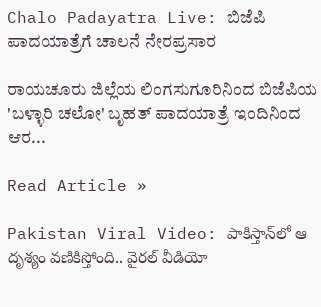Chalo Padayatra Live: ಬಿಜೆಪಿ ಪಾದಯಾತ್ರೆಗೆ ಚಾಲನೆ ನೇರಪ್ರಸಾರ

ರಾಯಚೂರು ಜಿಲ್ಲೆಯ ಲಿಂಗಸುಗೂರಿನಿಂದ ಬಿಜೆಪಿಯ 'ಬಳ್ಳಾರಿ ಚಲೋ' ಬೃಹತ್ ಪಾದಯಾತ್ರೆ ಇಂದಿನಿಂದ ಆರ...

Read Article »

Pakistan Viral Video: పాకిస్తాన్‌లో ఆ దృశ్యం వణికిస్తోంది.. వైరల్‌ వీడియో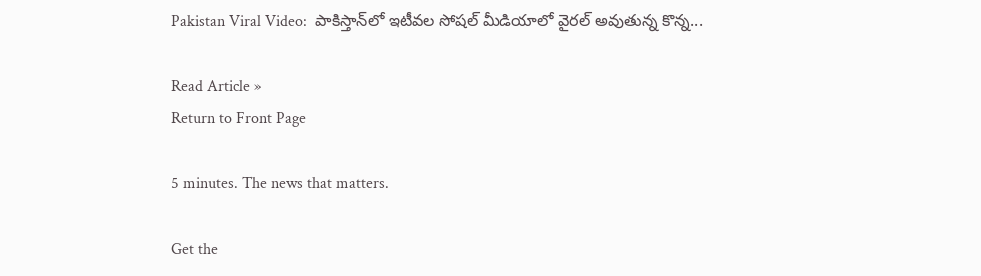Pakistan Viral Video:  పాకిస్తాన్‌లో ఇటీవల సోషల్‌ మీడియాలో వైరల్‌ అవుతున్న కొన్న...

Read Article »
Return to Front Page

5 minutes. The news that matters.

Get the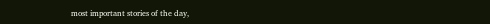most important stories of the day,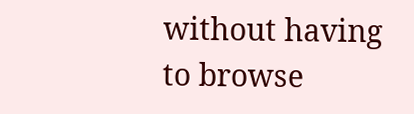without having to browse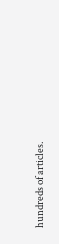hundreds of articles.